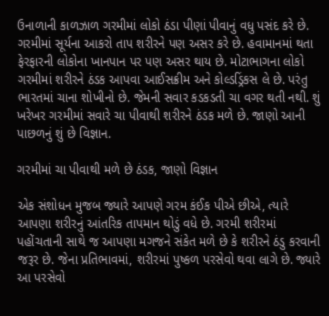ઉનાળાની કાળઝાળ ગરમીમાં લોકો ઠંડા પીણાં પીવાનું વધુ પસંદ કરે છે. ગરમીમાં સૂર્યના આકરો તાપ શરીરને પણ અસર કરે છે. હવામાનમાં થતા ફેરફારની લોકોના ખાનપાન પર પણ અસર થાય છે. મોટાભાગના લોકો ગરમીમાં શરીરને ઠંડક આપવા આઈસક્રીમ અને કોલ્ડડ્રિંકસ લે છે. પરંતુ ભારતમાં ચાના શોખીનો છે. જેમની સવાર કડકડતી ચા વગર થતી નથી. શું ખરેખર ગરમીમાં સવારે ચા પીવાથી શરીરને ઠંડક મળે છે. જાણો આની પાછળનું શું છે વિજ્ઞાન.

ગરમીમાં ચા પીવાથી મળે છે ઠંડક, જાણો વિજ્ઞાન

એક સંશોધન મુજબ જ્યારે આપણે ગરમ કંઈક પીએ છીએ, ત્યારે આપણા શરીરનું આંતરિક તાપમાન થોડું વધે છે. ગરમી શરીરમાં પહોંચતાની સાથે જ આપણા મગજને સંકેત મળે છે કે શરીરને ઠંડુ કરવાની જરૂર છે. જેના પ્રતિભાવમાં, શરીરમાં પુષ્કળ પરસેવો થવા લાગે છે. જ્યારે આ પરસેવો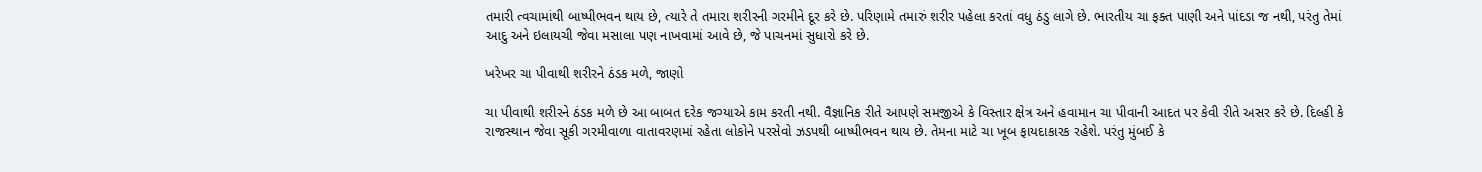તમારી ત્વચામાંથી બાષ્પીભવન થાય છે, ત્યારે તે તમારા શરીરની ગરમીને દૂર કરે છે. પરિણામે તમારું શરીર પહેલા કરતાં વધુ ઠંડુ લાગે છે. ભારતીય ચા ફક્ત પાણી અને પાંદડા જ નથી, પરંતુ તેમાં આદુ અને ઇલાયચી જેવા મસાલા પણ નાખવામાં આવે છે, જે પાચનમાં સુધારો કરે છે.

ખરેખર ચા પીવાથી શરીરને ઠંડક મળે, જાણો

ચા પીવાથી શરીરને ઠંડક મળે છે આ બાબત દરેક જગ્યાએ કામ કરતી નથી. વૈજ્ઞાનિક રીતે આપણે સમજીએ કે વિસ્તાર ક્ષેત્ર અને હવામાન ચા પીવાની આદત પર કેવી રીતે અસર કરે છે. દિલ્હી કે રાજસ્થાન જેવા સૂકી ગરમીવાળા વાતાવરણમાં રહેતા લોકોને પરસેવો ઝડપથી બાષ્પીભવન થાય છે. તેમના માટે ચા ખૂબ ફાયદાકારક રહેશે. પરંતુ મુંબઈ કે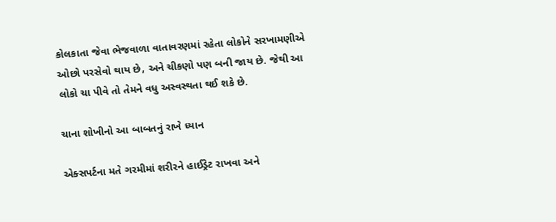કોલકાતા જેવા ભેજવાળા વાતાવરણમાં રહેતા લોકોને સરખામણીએ ઓછો પરસેવો થાય છે, અને ચીકણો પણ બની જાય છે. જેથી આ લોકો ચા પીવે તો તેમને વધુ અસ્વસ્થતા થઈ શકે છે.

ચાના શોખીનો આ બાબતનું રાખે ધ્યાન

એક્સપર્ટના મતે ગરમીમાં શરીરને હાઈડ્રેટ રાખવા અને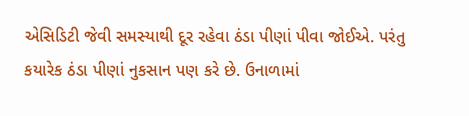એસિડિટી જેવી સમસ્યાથી દૂર રહેવા ઠંડા પીણાં પીવા જોઈએ. પરંતુ કયારેક ઠંડા પીણાં નુકસાન પણ કરે છે. ઉનાળામાં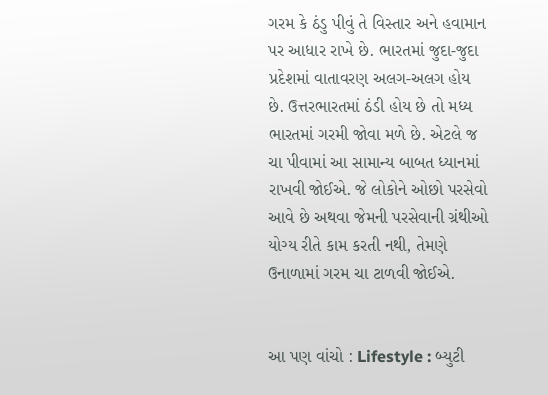ગરમ કે ઠંડુ પીવું તે વિસ્તાર અને હવામાન પર આધાર રાખે છે. ભારતમાં જુદા-જુદા પ્રદેશમાં વાતાવરણ અલગ-અલગ હોય છે. ઉત્તરભારતમાં ઠંડી હોય છે તો મધ્ય ભારતમાં ગરમી જોવા મળે છે. એટલે જ ચા પીવામાં આ સામાન્ય બાબત ધ્યાનમાં રાખવી જોઈએ. જે લોકોને ઓછો પરસેવો આવે છે અથવા જેમની પરસેવાની ગ્રંથીઓ યોગ્ય રીતે કામ કરતી નથી, તેમણે ઉનાળામાં ગરમ ચા ટાળવી જોઈએ.


આ પણ વાંચો : Lifestyle : બ્યુટી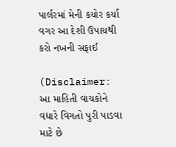પાર્લરમાં મેની કયોર કર્યા વગર આ દેશી ઉપાયથી કરો નખની સફાઈ

(Disclaimer: આ માહિતી વાચકોને વધારે વિગતો પુરી પાડવા માટે છે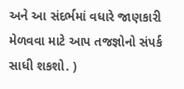અને આ સંદર્ભમાં વધારે જાણકારી મેળવવા માટે આપ તજજ્ઞોનો સંપર્ક સાધી શકશો. )